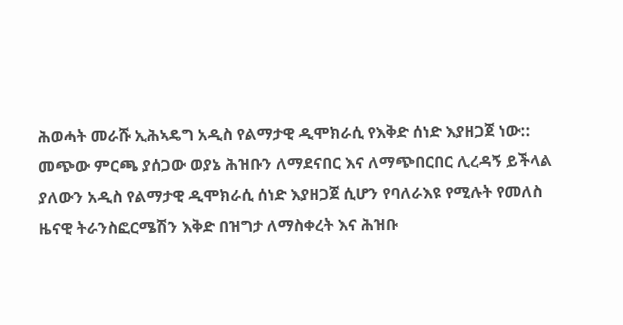ሕወሓት መራሹ ኢሕኣዴግ አዲስ የልማታዊ ዲሞክራሲ የእቅድ ሰነድ እያዘጋጀ ነው::
መጭው ምርጫ ያሰጋው ወያኔ ሕዝቡን ለማደናበር እና ለማጭበርበር ሊረዳኝ ይችላል ያለውን አዲስ የልማታዊ ዲሞክራሲ ሰነድ እያዘጋጀ ሲሆን የባለራእዩ የሚሉት የመለስ ዜናዊ ትራንስፎርሜሽን እቅድ በዝግታ ለማስቀረት እና ሕዝቡ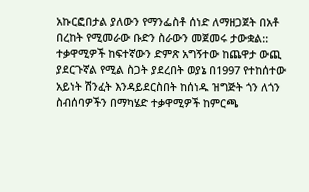አኩርፎበታል ያለውን የማንፌስቶ ሰነድ ለማዘጋጀት በአቶ በረከት የሚመራው ቡድን ስራውን መጀመሩ ታውቋል::
ተቃዋሚዎች ከፍተኛውን ድምጽ አግኝተው ከጨዋታ ውጪ ያደርጉኛል የሚል ስጋት ያደረበት ወያኔ በ1997 የተከሰተው አይነት ሽንፈት እንዳይደርስበት ከሰነዱ ዝግጅት ጎን ለጎን ስብሰባዎችን በማካሄድ ተቃዋሚዎች ከምርጫ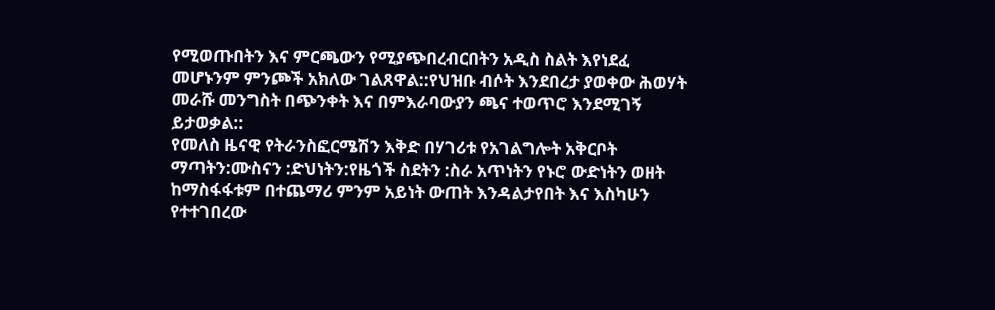የሚወጡበትን እና ምርጫውን የሚያጭበረብርበትን አዲስ ስልት እየነደፈ መሆኑንም ምንጮች አክለው ገልጸዋል::የህዝቡ ብሶት እንደበረታ ያወቀው ሕወሃት መራሹ መንግስት በጭንቀት እና በምእራባውያን ጫና ተወጥሮ እንደሚገኝ ይታወቃል::
የመለስ ዜናዊ የትራንስፎርሜሽን እቅድ በሃገሪቱ የአገልግሎት አቅርቦት ማጣትን:ሙስናን :ድህነትን:የዜጎች ስደትን :ስራ አጥነትን የኑሮ ውድነትን ወዘት ከማስፋፋቱም በተጨማሪ ምንም አይነት ውጠት እንዳልታየበት እና እስካሁን የተተገበረው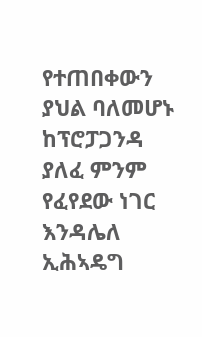የተጠበቀውን ያህል ባለመሆኑ ከፕሮፓጋንዳ ያለፈ ምንም የፈየደው ነገር እንዳሌለ ኢሕኣዴግ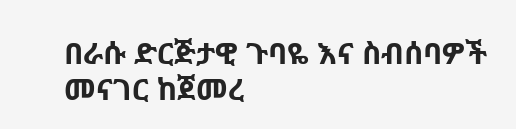በራሱ ድርጅታዊ ጉባዬ እና ስብሰባዎች መናገር ከጀመረ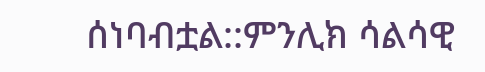ሰነባብቷል::ምንሊክ ሳልሳዊ